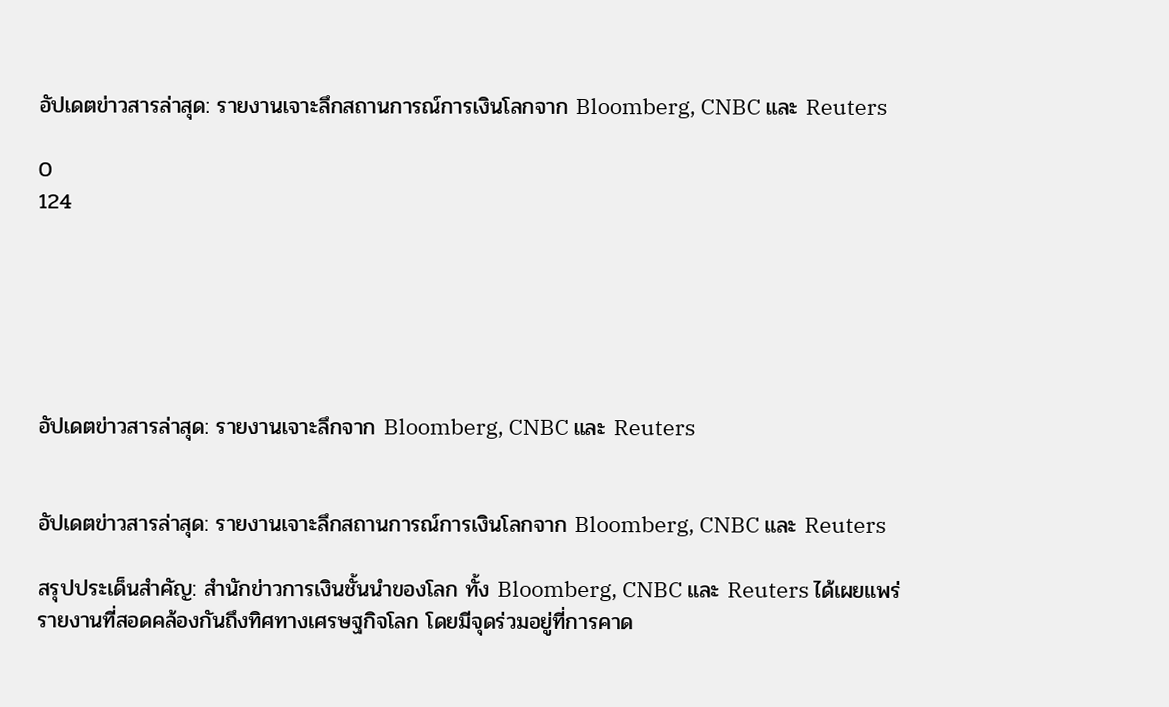อัปเดตข่าวสารล่าสุด: รายงานเจาะลึกสถานการณ์การเงินโลกจาก Bloomberg, CNBC และ Reuters

0
124






อัปเดตข่าวสารล่าสุด: รายงานเจาะลึกจาก Bloomberg, CNBC และ Reuters


อัปเดตข่าวสารล่าสุด: รายงานเจาะลึกสถานการณ์การเงินโลกจาก Bloomberg, CNBC และ Reuters

สรุปประเด็นสำคัญ: สำนักข่าวการเงินชั้นนำของโลก ทั้ง Bloomberg, CNBC และ Reuters ได้เผยแพร่รายงานที่สอดคล้องกันถึงทิศทางเศรษฐกิจโลก โดยมีจุดร่วมอยู่ที่การคาด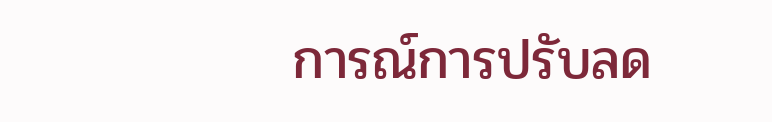การณ์การปรับลด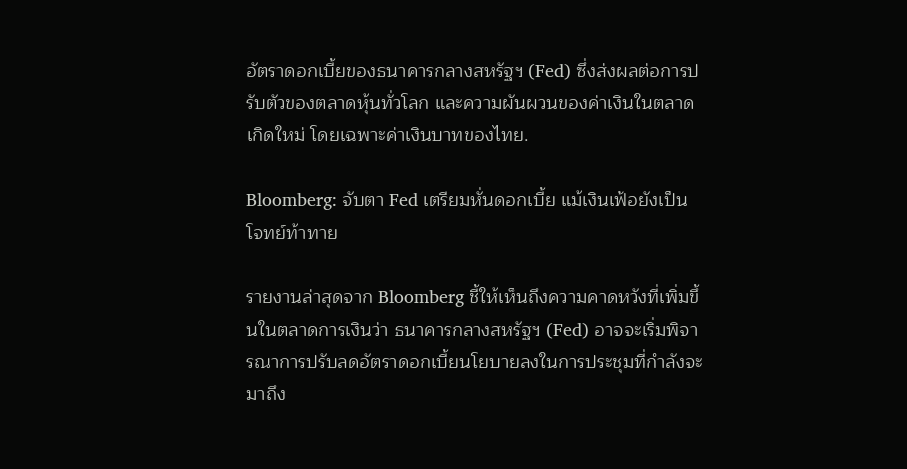อัตราดอกเบี้ยของธนาคารกลางสหรัฐฯ (Fed) ซึ่งส่งผลต่อการปรับตัวของตลาดหุ้นทั่วโลก และความผันผวนของค่าเงินในตลาดเกิดใหม่ โดยเฉพาะค่าเงินบาทของไทย.

Bloomberg: จับตา Fed เตรียมหั่นดอกเบี้ย แม้เงินเฟ้อยังเป็นโจทย์ท้าทาย

รายงานล่าสุดจาก Bloomberg ชี้ให้เห็นถึงความคาดหวังที่เพิ่มขึ้นในตลาดการเงินว่า ธนาคารกลางสหรัฐฯ (Fed) อาจจะเริ่มพิจารณาการปรับลดอัตราดอกเบี้ยนโยบายลงในการประชุมที่กำลังจะมาถึง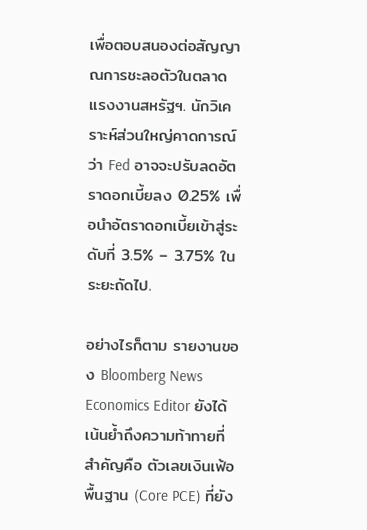เพื่อตอบสนองต่อสัญญาณการชะลอตัวในตลาดแรงงานสหรัฐฯ. นักวิเคราะห์ส่วนใหญ่คาดการณ์ว่า Fed อาจจะปรับลดอัตราดอกเบี้ยลง 0.25% เพื่อนำอัตราดอกเบี้ยเข้าสู่ระดับที่ 3.5% – 3.75% ในระยะถัดไป.

อย่างไรก็ตาม รายงานของ Bloomberg News Economics Editor ยังได้เน้นย้ำถึงความท้าทายที่สำคัญคือ ตัวเลขเงินเฟ้อพื้นฐาน (Core PCE) ที่ยัง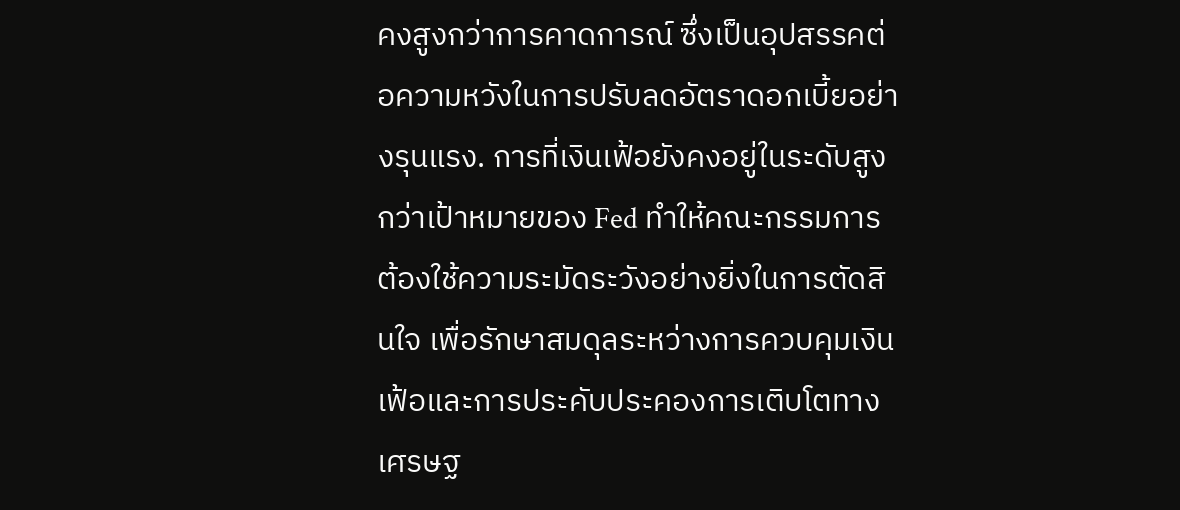คงสูงกว่าการคาดการณ์ ซึ่งเป็นอุปสรรคต่อความหวังในการปรับลดอัตราดอกเบี้ยอย่างรุนแรง. การที่เงินเฟ้อยังคงอยู่ในระดับสูงกว่าเป้าหมายของ Fed ทำให้คณะกรรมการต้องใช้ความระมัดระวังอย่างยิ่งในการตัดสินใจ เพื่อรักษาสมดุลระหว่างการควบคุมเงินเฟ้อและการประคับประคองการเติบโตทางเศรษฐ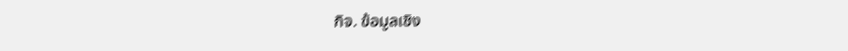กิจ. ข้อมูลเชิง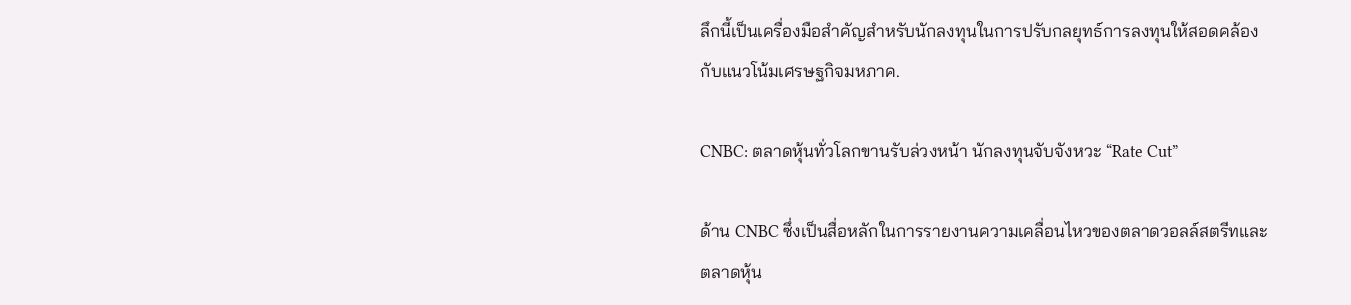ลึกนี้เป็นเครื่องมือสำคัญสำหรับนักลงทุนในการปรับกลยุทธ์การลงทุนให้สอดคล้องกับแนวโน้มเศรษฐกิจมหภาค.

CNBC: ตลาดหุ้นทั่วโลกขานรับล่วงหน้า นักลงทุนจับจังหวะ “Rate Cut”

ด้าน CNBC ซึ่งเป็นสื่อหลักในการรายงานความเคลื่อนไหวของตลาดวอลล์สตรีทและตลาดหุ้น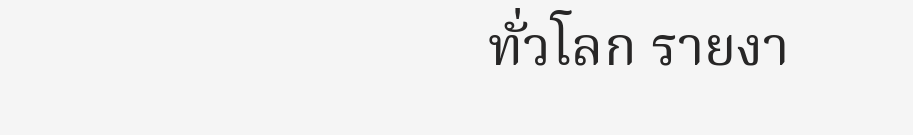ทั่วโลก รายงา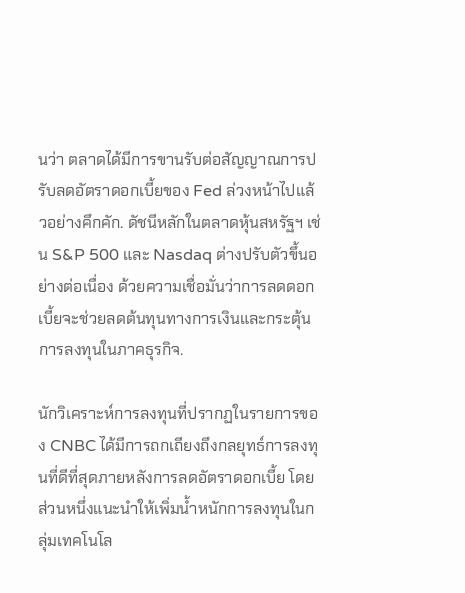นว่า ตลาดได้มีการขานรับต่อสัญญาณการปรับลดอัตราดอกเบี้ยของ Fed ล่วงหน้าไปแล้วอย่างคึกคัก. ดัชนีหลักในตลาดหุ้นสหรัฐฯ เช่น S&P 500 และ Nasdaq ต่างปรับตัวขึ้นอย่างต่อเนื่อง ด้วยความเชื่อมั่นว่าการลดดอกเบี้ยจะช่วยลดต้นทุนทางการเงินและกระตุ้นการลงทุนในภาคธุรกิจ.

นักวิเคราะห์การลงทุนที่ปรากฏในรายการของ CNBC ได้มีการถกเถียงถึงกลยุทธ์การลงทุนที่ดีที่สุดภายหลังการลดอัตราดอกเบี้ย โดยส่วนหนึ่งแนะนำให้เพิ่มน้ำหนักการลงทุนในกลุ่มเทคโนโล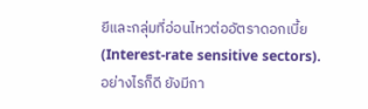ยีและกลุ่มที่อ่อนไหวต่ออัตราดอกเบี้ย (Interest-rate sensitive sectors). อย่างไรก็ดี ยังมีกา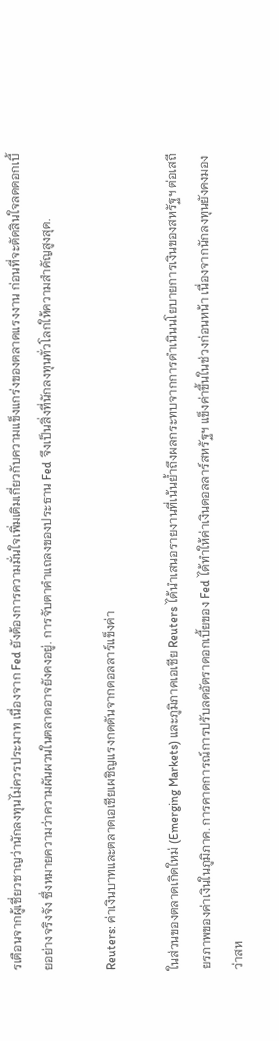รเตือนจากผู้เชี่ยวชาญว่านักลงทุนไม่ควรประมาท เนื่องจาก Fed ยังต้องการความมั่นใจเพิ่มเติมเกี่ยวกับความแข็งแกร่งของตลาดแรงงาน ก่อนที่จะตัดสินใจลดดอกเบี้ยอย่างจริงจัง ซึ่งหมายความว่าความผันผวนในตลาดอาจยังคงอยู่. การจับตาคำแถลงของประธาน Fed จึงเป็นสิ่งที่นักลงทุนทั่วโลกให้ความสำคัญสูงสุด.

Reuters: ค่าเงินบาทและตลาดเอเชียเผชิญแรงกดดันจากดอลลาร์แข็งค่า

ในส่วนของตลาดเกิดใหม่ (Emerging Markets) และภูมิภาคเอเชีย Reuters ได้นำเสนอรายงานที่เน้นย้ำถึงผลกระทบจากการดำเนินนโยบายการเงินของสหรัฐฯ ต่อเสถียรภาพของค่าเงินในภูมิภาค. การคาดการณ์การปรับลดอัตราดอกเบี้ยของ Fed ได้ทำให้ค่าเงินดอลลาร์สหรัฐฯ แข็งค่าขึ้นในช่วงก่อนหน้า เนื่องจากนักลงทุนยังคงมองว่าสห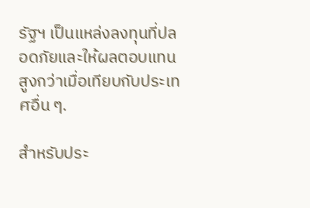รัฐฯ เป็นแหล่งลงทุนที่ปลอดภัยและให้ผลตอบแทนสูงกว่าเมื่อเทียบกับประเทศอื่น ๆ.

สำหรับประ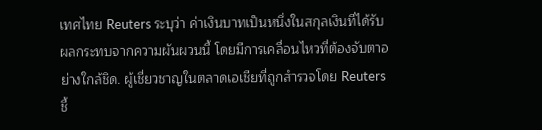เทศไทย Reuters ระบุว่า ค่าเงินบาทเป็นหนึ่งในสกุลเงินที่ได้รับผลกระทบจากความผันผวนนี้ โดยมีการเคลื่อนไหวที่ต้องจับตาอย่างใกล้ชิด. ผู้เชี่ยวชาญในตลาดเอเชียที่ถูกสำรวจโดย Reuters ชี้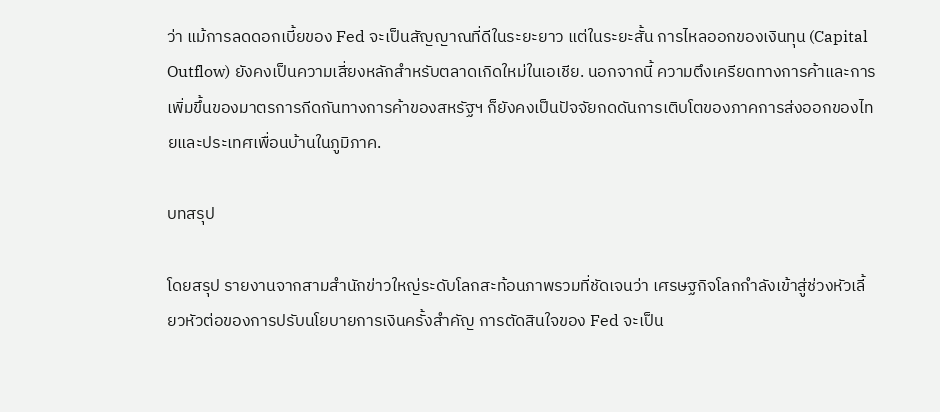ว่า แม้การลดดอกเบี้ยของ Fed จะเป็นสัญญาณที่ดีในระยะยาว แต่ในระยะสั้น การไหลออกของเงินทุน (Capital Outflow) ยังคงเป็นความเสี่ยงหลักสำหรับตลาดเกิดใหม่ในเอเชีย. นอกจากนี้ ความตึงเครียดทางการค้าและการเพิ่มขึ้นของมาตรการกีดกันทางการค้าของสหรัฐฯ ก็ยังคงเป็นปัจจัยกดดันการเติบโตของภาคการส่งออกของไทยและประเทศเพื่อนบ้านในภูมิภาค.

บทสรุป

โดยสรุป รายงานจากสามสำนักข่าวใหญ่ระดับโลกสะท้อนภาพรวมที่ชัดเจนว่า เศรษฐกิจโลกกำลังเข้าสู่ช่วงหัวเลี้ยวหัวต่อของการปรับนโยบายการเงินครั้งสำคัญ การตัดสินใจของ Fed จะเป็น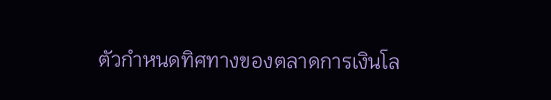ตัวกำหนดทิศทางของตลาดการเงินโล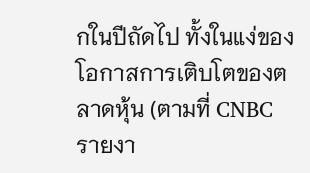กในปีถัดไป ทั้งในแง่ของโอกาสการเติบโตของตลาดหุ้น (ตามที่ CNBC รายงา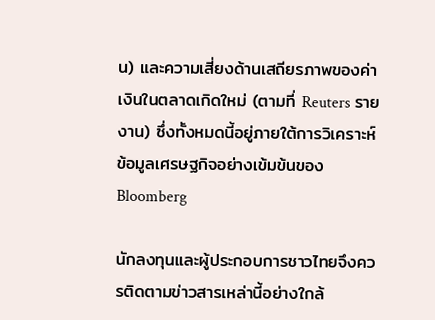น) และความเสี่ยงด้านเสถียรภาพของค่าเงินในตลาดเกิดใหม่ (ตามที่ Reuters รายงาน) ซึ่งทั้งหมดนี้อยู่ภายใต้การวิเคราะห์ข้อมูลเศรษฐกิจอย่างเข้มข้นของ Bloomberg

นักลงทุนและผู้ประกอบการชาวไทยจึงควรติดตามข่าวสารเหล่านี้อย่างใกล้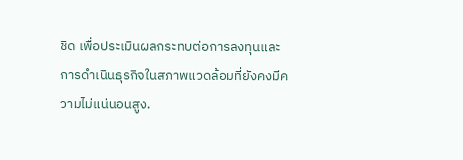ชิด เพื่อประเมินผลกระทบต่อการลงทุนและการดำเนินธุรกิจในสภาพแวดล้อมที่ยังคงมีความไม่แน่นอนสูง.